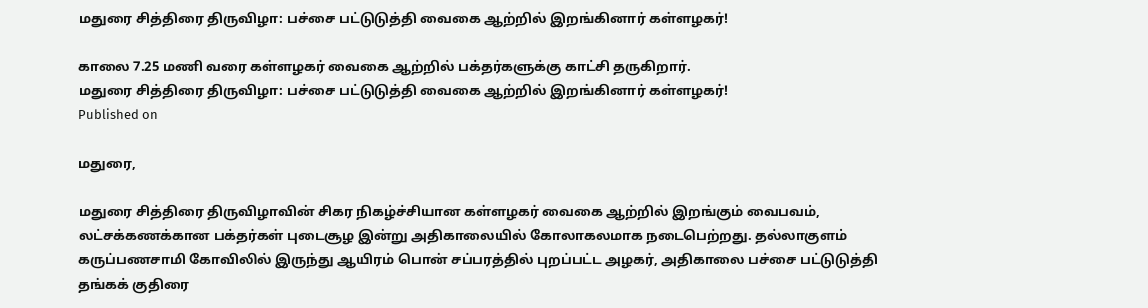மதுரை சித்திரை திருவிழா: பச்சை பட்டுடுத்தி வைகை ஆற்றில் இறங்கினார் கள்ளழகர்!

காலை 7.25 மணி வரை கள்ளழகர் வைகை ஆற்றில் பக்தர்களுக்கு காட்சி தருகிறார்.
மதுரை சித்திரை திருவிழா: பச்சை பட்டுடுத்தி வைகை ஆற்றில் இறங்கினார் கள்ளழகர்!
Published on

மதுரை,

மதுரை சித்திரை திருவிழாவின் சிகர நிகழ்ச்சியான கள்ளழகர் வைகை ஆற்றில் இறங்கும் வைபவம், லட்சக்கணக்கான பக்தர்கள் புடைசூழ இன்று அதிகாலையில் கோலாகலமாக நடைபெற்றது. தல்லாகுளம் கருப்பணசாமி கோவிலில் இருந்து ஆயிரம் பொன் சப்பரத்தில் புறப்பட்ட அழகர், அதிகாலை பச்சை பட்டுடுத்தி தங்கக் குதிரை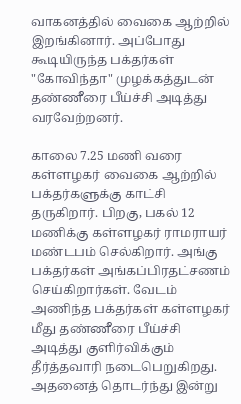வாகனத்தில் வைகை ஆற்றில் இறங்கினார். அப்போது கூடியிருந்த பக்தர்கள் "கோவிந்தா" முழக்கத்துடன் தண்ணீரை பீய்ச்சி அடித்து வரவேற்றனர்.

காலை 7.25 மணி வரை கள்ளழகர் வைகை ஆற்றில் பக்தர்களுக்கு காட்சி தருகிறார். பிறகு, பகல் 12 மணிக்கு கள்ளழகர் ராமராயர் மண்டபம் செல்கிறார். அங்கு பக்தர்கள் அங்கப்பிரதட்சணம் செய்கிறார்கள். வேடம் அணிந்த பக்தர்கள் கள்ளழகர் மீது தண்ணீரை பீய்ச்சி அடித்து குளிர்விக்கும் தீர்த்தவாரி நடைபெறுகிறது. அதனைத் தொடர்ந்து இன்று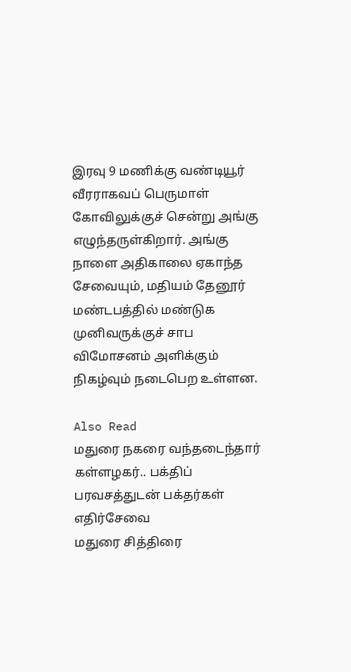இரவு 9 மணிக்கு வண்டியூர் வீரராகவப் பெருமாள் கோவிலுக்குச் சென்று அங்கு எழுந்தருள்கிறார். அங்கு நாளை அதிகாலை ஏகாந்த சேவையும், மதியம் தேனூர் மண்டபத்தில் மண்டுக முனிவருக்குச் சாப விமோசனம் அளிக்கும் நிகழ்வும் நடைபெற உள்ளன.

Also Read
மதுரை நகரை வந்தடைந்தார் கள்ளழகர்.. பக்திப் பரவசத்துடன் பக்தர்கள் எதிர்சேவை
மதுரை சித்திரை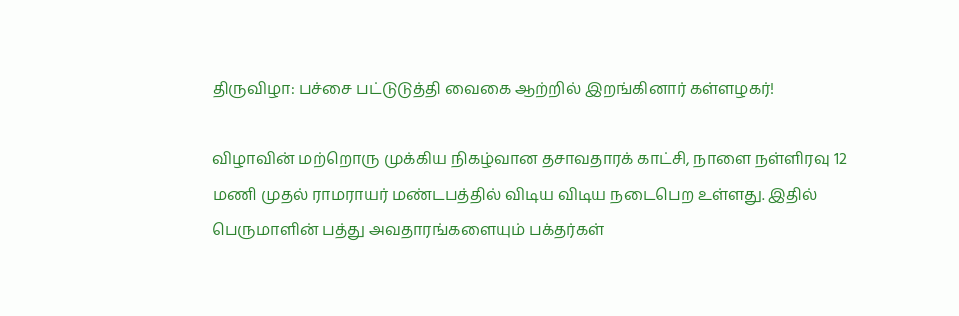திருவிழா: பச்சை பட்டுடுத்தி வைகை ஆற்றில் இறங்கினார் கள்ளழகர்!

விழாவின் மற்றொரு முக்கிய நிகழ்வான தசாவதாரக் காட்சி, நாளை நள்ளிரவு 12 மணி முதல் ராமராயர் மண்டபத்தில் விடிய விடிய நடைபெற உள்ளது. இதில் பெருமாளின் பத்து அவதாரங்களையும் பக்தர்கள்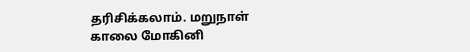தரிசிக்கலாம். மறுநாள் காலை மோகினி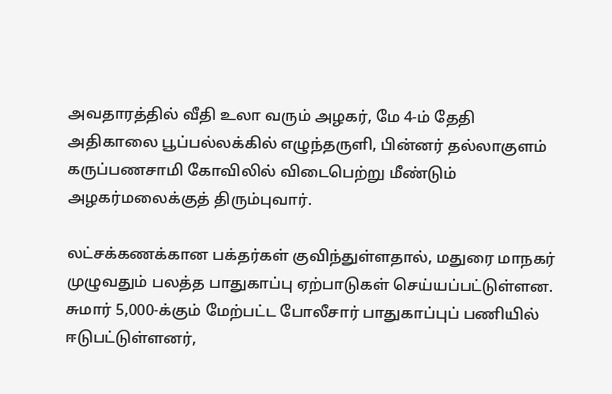அவதாரத்தில் வீதி உலா வரும் அழகர், மே 4-ம் தேதி அதிகாலை பூப்பல்லக்கில் எழுந்தருளி, பின்னர் தல்லாகுளம் கருப்பணசாமி கோவிலில் விடைபெற்று மீண்டும் அழகர்மலைக்குத் திரும்புவார்.

லட்சக்கணக்கான பக்தர்கள் குவிந்துள்ளதால், மதுரை மாநகர் முழுவதும் பலத்த பாதுகாப்பு ஏற்பாடுகள் செய்யப்பட்டுள்ளன. சுமார் 5,000-க்கும் மேற்பட்ட போலீசார் பாதுகாப்புப் பணியில் ஈடுபட்டுள்ளனர்,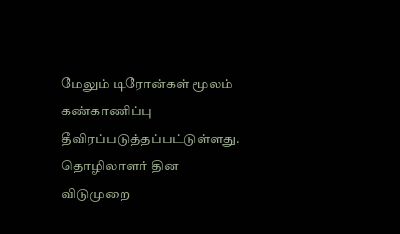மேலும் டிரோன்கள் மூலம் கண்காணிப்பு தீவிரப்படுத்தப்பட்டுள்ளது. தொழிலாளர் தின விடுமுறை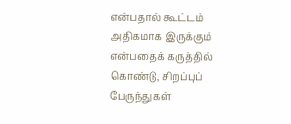என்பதால் கூட்டம் அதிகமாக இருக்கும் என்பதைக் கருத்தில் கொண்டு, சிறப்புப் பேருந்துகள்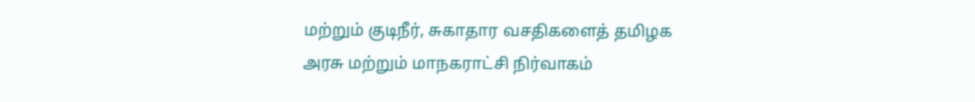மற்றும் குடிநீர், சுகாதார வசதிகளைத் தமிழக அரசு மற்றும் மாநகராட்சி நிர்வாகம்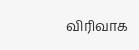விரிவாக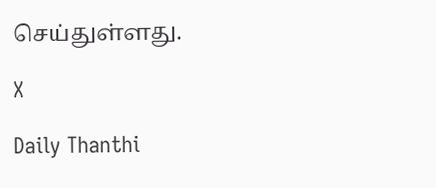செய்துள்ளது.

X

Daily Thanthi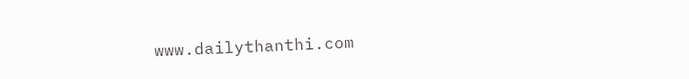www.dailythanthi.com